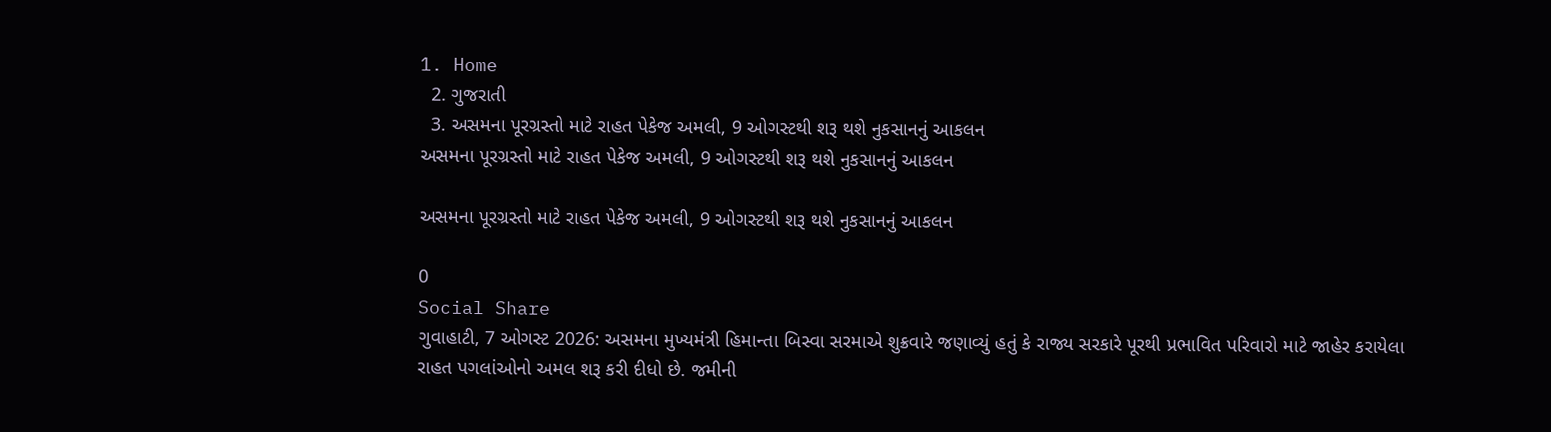1. Home
  2. ગુજરાતી
  3. અસમના પૂરગ્રસ્તો માટે રાહત પેકેજ અમલી, 9 ઓગસ્ટથી શરૂ થશે નુકસાનનું આકલન
અસમના પૂરગ્રસ્તો માટે રાહત પેકેજ અમલી, 9 ઓગસ્ટથી શરૂ થશે નુકસાનનું આકલન

અસમના પૂરગ્રસ્તો માટે રાહત પેકેજ અમલી, 9 ઓગસ્ટથી શરૂ થશે નુકસાનનું આકલન

0
Social Share
ગુવાહાટી, 7 ઓગસ્ટ 2026: અસમના મુખ્યમંત્રી હિમાન્તા બિસ્વા સરમાએ શુક્રવારે જણાવ્યું હતું કે રાજ્ય સરકારે પૂરથી પ્રભાવિત પરિવારો માટે જાહેર કરાયેલા રાહત પગલાંઓનો અમલ શરૂ કરી દીધો છે. જમીની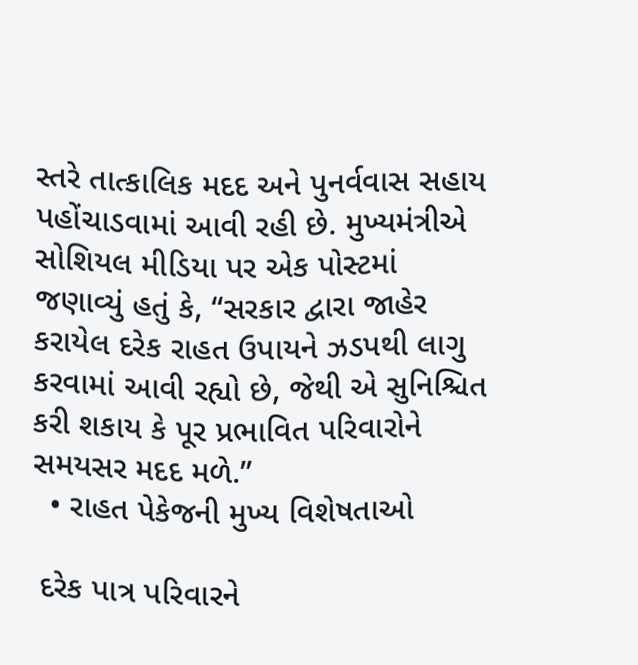સ્તરે તાત્કાલિક મદદ અને પુનર્વવાસ સહાય પહોંચાડવામાં આવી રહી છે. મુખ્યમંત્રીએ સોશિયલ મીડિયા પર એક પોસ્ટમાં જણાવ્યું હતું કે, “સરકાર દ્વારા જાહેર કરાયેલ દરેક રાહત ઉપાયને ઝડપથી લાગુ કરવામાં આવી રહ્યો છે, જેથી એ સુનિશ્ચિત કરી શકાય કે પૂર પ્રભાવિત પરિવારોને સમયસર મદદ મળે.”
  • રાહત પેકેજની મુખ્ય વિશેષતાઓ

 દરેક પાત્ર પરિવારને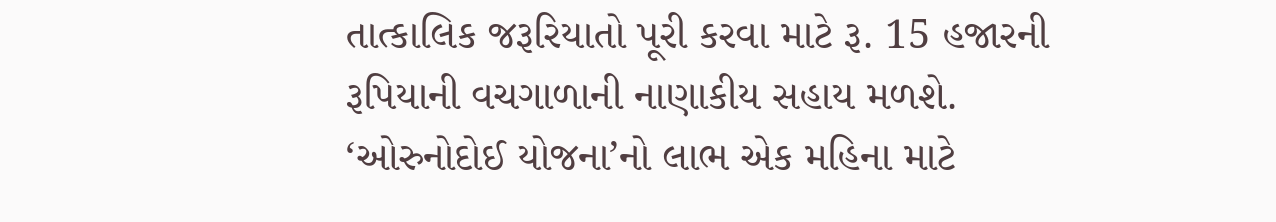તાત્કાલિક જરૂરિયાતો પૂરી કરવા માટે રૂ. 15 હજારની રૂપિયાની વચગાળાની નાણાકીય સહાય મળશે. ‘ઓરુનોદોઈ યોજના’નો લાભ એક મહિના માટે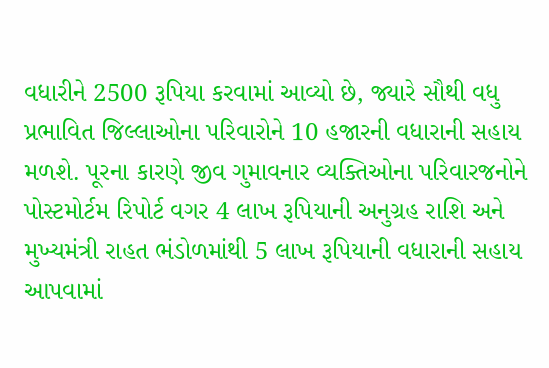વધારીને 2500 રૂપિયા કરવામાં આવ્યો છે, જ્યારે સૌથી વધુ પ્રભાવિત જિલ્લાઓના પરિવારોને 10 હજારની વધારાની સહાય મળશે. પૂરના કારણે જીવ ગુમાવનાર વ્યક્તિઓના પરિવારજનોને પોસ્ટમોર્ટમ રિપોર્ટ વગર 4 લાખ રૂપિયાની અનુગ્રહ રાશિ અને મુખ્યમંત્રી રાહત ભંડોળમાંથી 5 લાખ રૂપિયાની વધારાની સહાય આપવામાં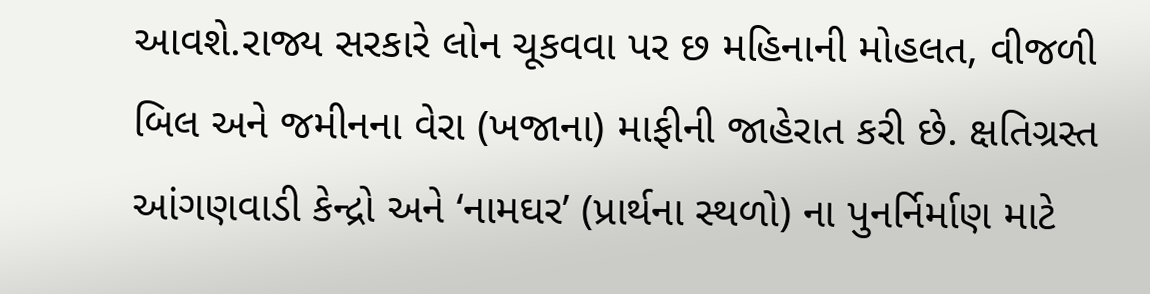આવશે.રાજ્ય સરકારે લોન ચૂકવવા પર છ મહિનાની મોહલત, વીજળી બિલ અને જમીનના વેરા (ખજાના) માફીની જાહેરાત કરી છે. ક્ષતિગ્રસ્ત આંગણવાડી કેન્દ્રો અને ‘નામઘર’ (પ્રાર્થના સ્થળો) ના પુનર્નિર્માણ માટે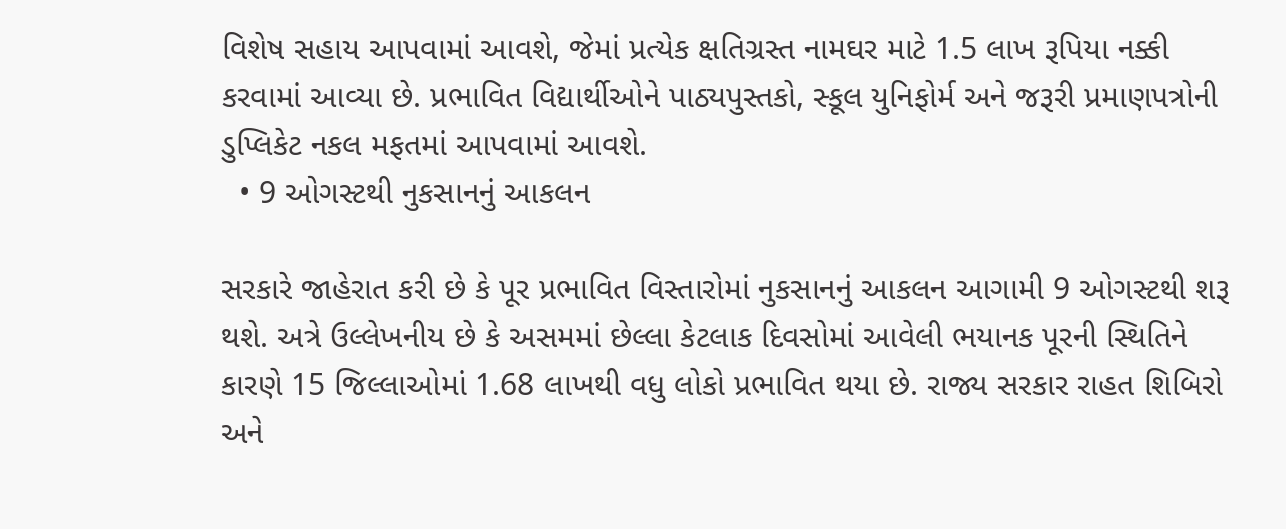વિશેષ સહાય આપવામાં આવશે, જેમાં પ્રત્યેક ક્ષતિગ્રસ્ત નામઘર માટે 1.5 લાખ રૂપિયા નક્કી કરવામાં આવ્યા છે. પ્રભાવિત વિદ્યાર્થીઓને પાઠ્યપુસ્તકો, સ્કૂલ યુનિફોર્મ અને જરૂરી પ્રમાણપત્રોની ડુપ્લિકેટ નકલ મફતમાં આપવામાં આવશે.
  • 9 ઓગસ્ટથી નુકસાનનું આકલન

સરકારે જાહેરાત કરી છે કે પૂર પ્રભાવિત વિસ્તારોમાં નુકસાનનું આકલન આગામી 9 ઓગસ્ટથી શરૂ થશે. અત્રે ઉલ્લેખનીય છે કે અસમમાં છેલ્લા કેટલાક દિવસોમાં આવેલી ભયાનક પૂરની સ્થિતિને કારણે 15 જિલ્લાઓમાં 1.68 લાખથી વધુ લોકો પ્રભાવિત થયા છે. રાજ્ય સરકાર રાહત શિબિરો અને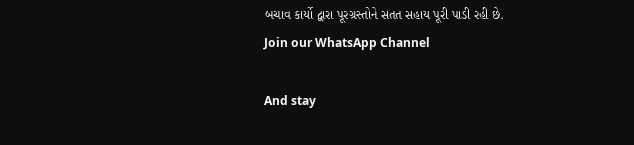બચાવ કાર્યો દ્વારા પૂરગ્રસ્તોને સતત સહાય પૂરી પાડી રહી છે.
Join our WhatsApp Channel

And stay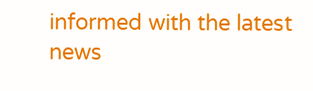informed with the latest news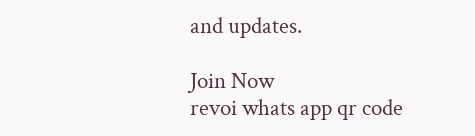and updates.

Join Now
revoi whats app qr code